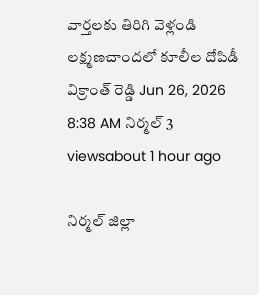వార్తలకు తిరిగి వెళ్లండి
లక్ష్మణచాందలో కూలీల దోపిడీ
విక్రాంత్ రెడ్డి Jun 26, 2026 8:38 AM నిర్మల్ 3 viewsabout 1 hour ago

నిర్మల్ జిల్లా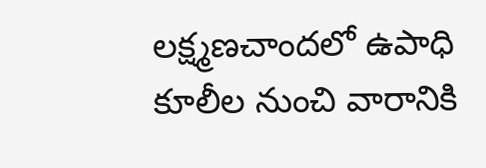లక్ష్మణచాందలో ఉపాధి కూలీల నుంచి వారానికి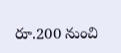రూ.200 నుంచి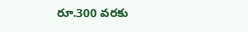రూ.300 వరకు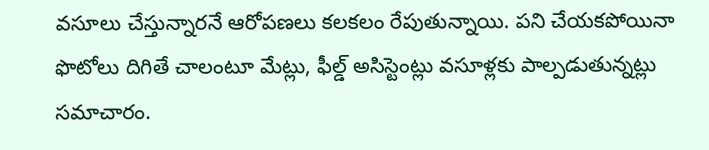వసూలు చేస్తున్నారనే ఆరోపణలు కలకలం రేపుతున్నాయి. పని చేయకపోయినా ఫొటోలు దిగితే చాలంటూ మేట్లు, ఫీల్డ్ అసిస్టెంట్లు వసూళ్లకు పాల్పడుతున్నట్లు సమాచారం.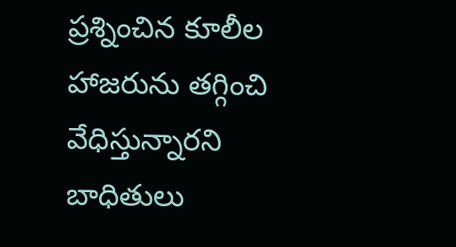ప్రశ్నించిన కూలీల హాజరును తగ్గించి వేధిస్తున్నారని బాధితులు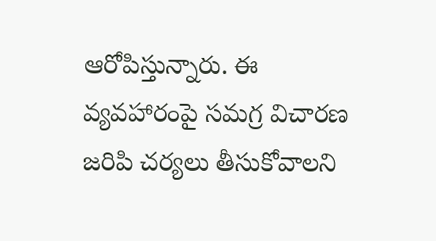ఆరోపిస్తున్నారు. ఈ వ్యవహారంపై సమగ్ర విచారణ జరిపి చర్యలు తీసుకోవాలని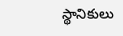స్థానికులు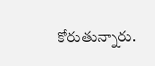కోరుతున్నారు.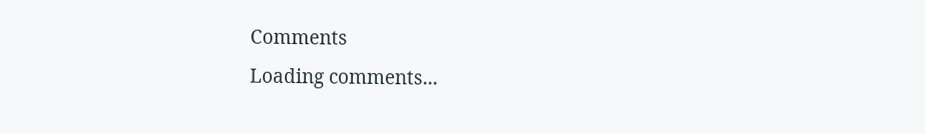Comments
Loading comments...